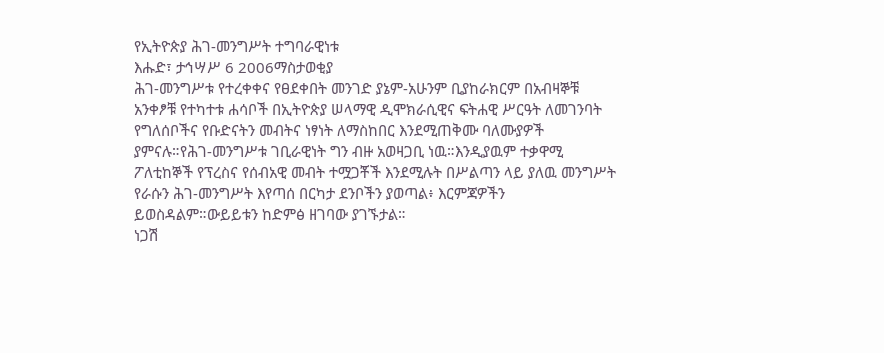የኢትዮጵያ ሕገ-መንግሥት ተግባራዊነቱ
እሑድ፣ ታኅሣሥ 6 2006ማስታወቂያ
ሕገ-መንግሥቱ የተረቀቀና የፀደቀበት መንገድ ያኔም-አሁንም ቢያከራክርም በአብዛኞቹ አንቀፆቹ የተካተቱ ሐሳቦች በኢትዮጵያ ሠላማዊ ዲሞክራሲዊና ፍትሐዊ ሥርዓት ለመገንባት የግለሰቦችና የቡድናትን መብትና ነፃነት ለማስከበር እንደሚጠቅሙ ባለሙያዎች ያምናሉ።የሕገ-መንግሥቱ ገቢራዊነት ግን ብዙ አወዛጋቢ ነዉ።እንዲያዉም ተቃዋሚ ፖለቲከኞች የፕረስና የሰብአዊ መብት ተሟጋቾች እንደሚሉት በሥልጣን ላይ ያለዉ መንግሥት የራሱን ሕገ-መንግሥት እየጣሰ በርካታ ደንቦችን ያወጣል፥ እርምጃዎችን ይወስዳልም።ውይይቱን ከድምፅ ዘገባው ያገኙታል።
ነጋሽ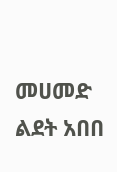መሀመድ
ልደት አበበ